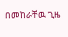በመከራቸዉ ጊዜ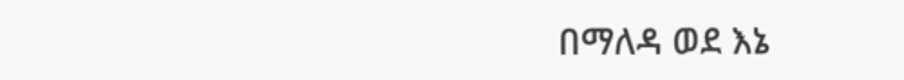በማለዳ ወደ እኔ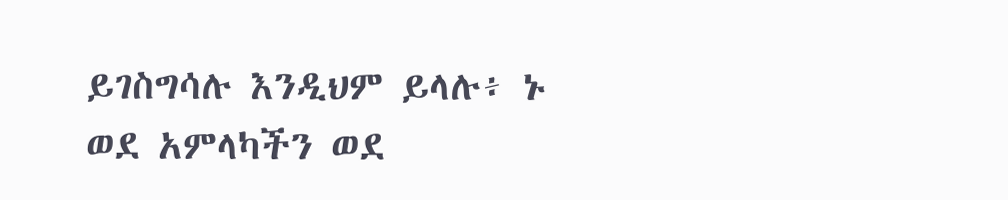ይገስግሳሉ እንዲህም ይላሉ፥ ኑ ወደ አምላካችን ወደ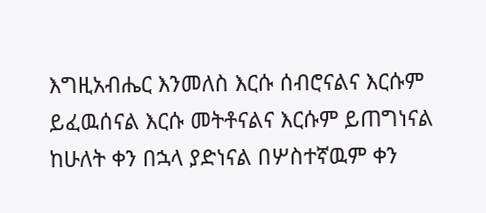እግዚአብሔር እንመለስ እርሱ ሰብሮናልና እርሱም ይፈዉሰናል እርሱ መትቶናልና እርሱም ይጠግነናል ከሁለት ቀን በኋላ ያድነናል በሦስተኛዉም ቀን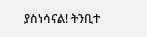ያስነሳናል! ትንቢተ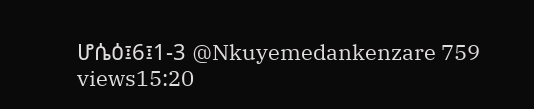ሆሴዕ፤6፤1-3 @Nkuyemedankenzare 759 views15:20